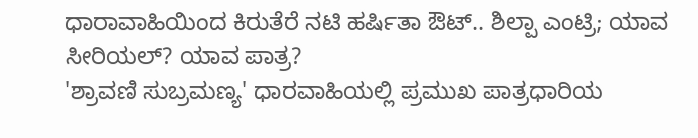ಧಾರಾವಾಹಿಯಿಂದ ಕಿರುತೆರೆ ನಟಿ ಹರ್ಷಿತಾ ಔಟ್.. ಶಿಲ್ಪಾ ಎಂಟ್ರಿ; ಯಾವ ಸೀರಿಯಲ್? ಯಾವ ಪಾತ್ರ?
'ಶ್ರಾವಣಿ ಸುಬ್ರಮಣ್ಯ' ಧಾರವಾಹಿಯಲ್ಲಿ ಪ್ರಮುಖ ಪಾತ್ರಧಾರಿಯ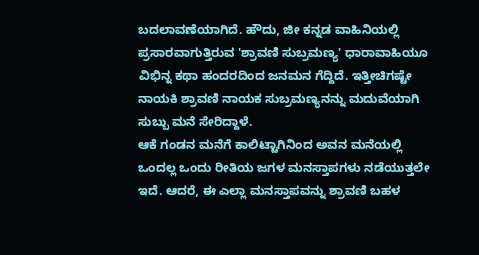ಬದಲಾವಣೆಯಾಗಿದೆ. ಹೌದು, ಜೀ ಕನ್ನಡ ವಾಹಿನಿಯಲ್ಲಿ ಪ್ರಸಾರವಾಗುತ್ತಿರುವ 'ಶ್ರಾವಣಿ ಸುಬ್ರಮಣ್ಯ' ಧಾರಾವಾಹಿಯೂ ವಿಭಿನ್ನ ಕಥಾ ಹಂದರದಿಂದ ಜನಮನ ಗೆದ್ದಿದೆ. ಇತ್ತೀಚಿಗಷ್ಟೇ ನಾಯಕಿ ಶ್ರಾವಣಿ ನಾಯಕ ಸುಬ್ರಮಣ್ಯನನ್ನು ಮದುವೆಯಾಗಿ ಸುಬ್ಬು ಮನೆ ಸೇರಿದ್ದಾಳೆ.
ಆಕೆ ಗಂಡನ ಮನೆಗೆ ಕಾಲಿಟ್ಟಾಗಿನಿಂದ ಅವನ ಮನೆಯಲ್ಲಿ ಒಂದಲ್ಲ ಒಂದು ರೀತಿಯ ಜಗಳ ಮನಸ್ತಾಪಗಳು ನಡೆಯುತ್ತಲೇ ಇದೆ. ಆದರೆ, ಈ ಎಲ್ಲಾ ಮನಸ್ತಾಪವನ್ನು ಶ್ರಾವಣಿ ಬಹಳ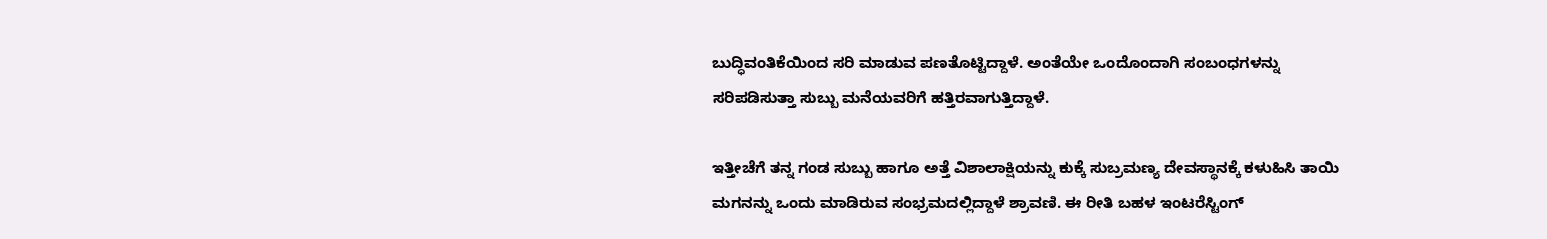ಬುದ್ಧಿವಂತಿಕೆಯಿಂದ ಸರಿ ಮಾಡುವ ಪಣತೊಟ್ಟಿದ್ದಾಳೆ. ಅಂತೆಯೇ ಒಂದೊಂದಾಗಿ ಸಂಬಂಧಗಳನ್ನು ಸರಿಪಡಿಸುತ್ತಾ ಸುಬ್ಬು ಮನೆಯವರಿಗೆ ಹತ್ತಿರವಾಗುತ್ತಿದ್ದಾಳೆ.

ಇತ್ತೀಚೆಗೆ ತನ್ನ ಗಂಡ ಸುಬ್ಬು ಹಾಗೂ ಅತ್ತೆ ವಿಶಾಲಾಕ್ಷಿಯನ್ನು ಕುಕ್ಕೆ ಸುಬ್ರಮಣ್ಯ ದೇವಸ್ಥಾನಕ್ಕೆ ಕಳುಹಿಸಿ ತಾಯಿ ಮಗನನ್ನು ಒಂದು ಮಾಡಿರುವ ಸಂಭ್ರಮದಲ್ಲಿದ್ದಾಳೆ ಶ್ರಾವಣಿ. ಈ ರೀತಿ ಬಹಳ ಇಂಟರೆಸ್ಟಿಂಗ್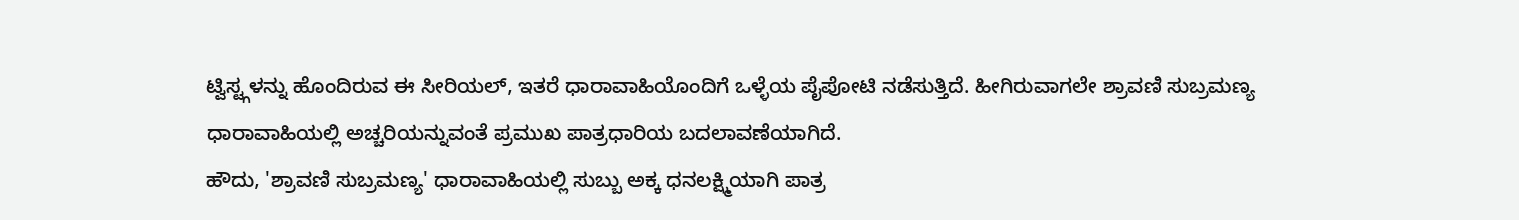ಟ್ವಿಸ್ಟ್ಗಳನ್ನು ಹೊಂದಿರುವ ಈ ಸೀರಿಯಲ್, ಇತರೆ ಧಾರಾವಾಹಿಯೊಂದಿಗೆ ಒಳ್ಳೆಯ ಪೈಪೋಟಿ ನಡೆಸುತ್ತಿದೆ. ಹೀಗಿರುವಾಗಲೇ ಶ್ರಾವಣಿ ಸುಬ್ರಮಣ್ಯ ಧಾರಾವಾಹಿಯಲ್ಲಿ ಅಚ್ಚರಿಯನ್ನುವಂತೆ ಪ್ರಮುಖ ಪಾತ್ರಧಾರಿಯ ಬದಲಾವಣೆಯಾಗಿದೆ.
ಹೌದು, 'ಶ್ರಾವಣಿ ಸುಬ್ರಮಣ್ಯ' ಧಾರಾವಾಹಿಯಲ್ಲಿ ಸುಬ್ಬು ಅಕ್ಕ ಧನಲಕ್ಷ್ಮಿಯಾಗಿ ಪಾತ್ರ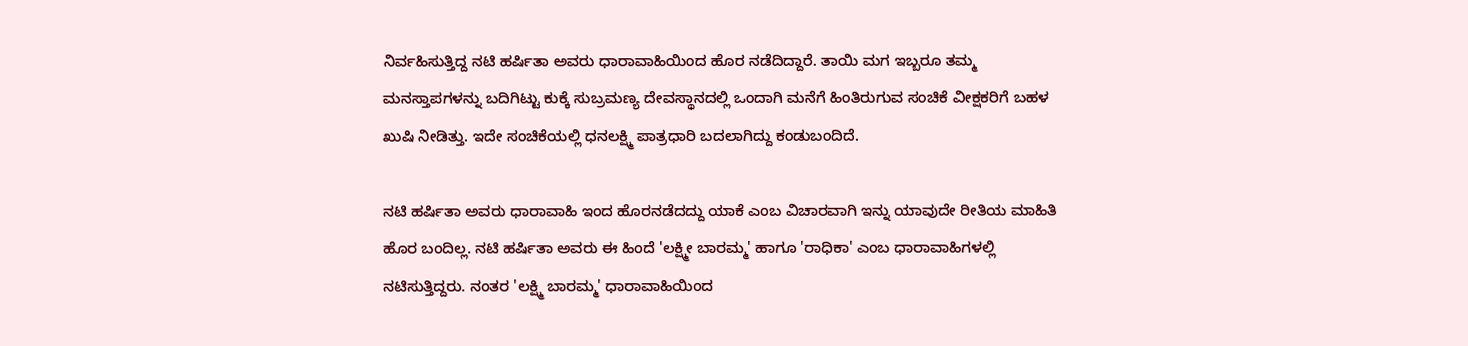ನಿರ್ವಹಿಸುತ್ತಿದ್ದ ನಟಿ ಹರ್ಷಿತಾ ಅವರು ಧಾರಾವಾಹಿಯಿಂದ ಹೊರ ನಡೆದಿದ್ದಾರೆ. ತಾಯಿ ಮಗ ಇಬ್ಬರೂ ತಮ್ಮ ಮನಸ್ತಾಪಗಳನ್ನು ಬದಿಗಿಟ್ಟು ಕುಕ್ಕೆ ಸುಬ್ರಮಣ್ಯ ದೇವಸ್ಥಾನದಲ್ಲಿ ಒಂದಾಗಿ ಮನೆಗೆ ಹಿಂತಿರುಗುವ ಸಂಚಿಕೆ ವೀಕ್ಷಕರಿಗೆ ಬಹಳ ಖುಷಿ ನೀಡಿತ್ತು. ಇದೇ ಸಂಚಿಕೆಯಲ್ಲಿ ಧನಲಕ್ಷ್ಮಿ ಪಾತ್ರಧಾರಿ ಬದಲಾಗಿದ್ದು ಕಂಡುಬಂದಿದೆ.

ನಟಿ ಹರ್ಷಿತಾ ಅವರು ಧಾರಾವಾಹಿ ಇಂದ ಹೊರನಡೆದದ್ದು ಯಾಕೆ ಎಂಬ ವಿಚಾರವಾಗಿ ಇನ್ನು ಯಾವುದೇ ರೀತಿಯ ಮಾಹಿತಿ ಹೊರ ಬಂದಿಲ್ಲ. ನಟಿ ಹರ್ಷಿತಾ ಅವರು ಈ ಹಿಂದೆ 'ಲಕ್ಷ್ಮೀ ಬಾರಮ್ಮ' ಹಾಗೂ 'ರಾಧಿಕಾ' ಎಂಬ ಧಾರಾವಾಹಿಗಳಲ್ಲಿ ನಟಿಸುತ್ತಿದ್ದರು. ನಂತರ 'ಲಕ್ಷ್ಮಿ ಬಾರಮ್ಮ' ಧಾರಾವಾಹಿಯಿಂದ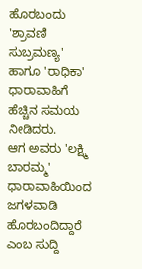ಹೊರಬಂದು 'ಶ್ರಾವಣಿ ಸುಬ್ರಮಣ್ಯ' ಹಾಗೂ 'ರಾಧಿಕಾ' ಧಾರಾವಾಹಿಗೆ ಹೆಚ್ಚಿನ ಸಮಯ ನೀಡಿದರು.
ಆಗ ಅವರು 'ಲಕ್ಷ್ಮಿ ಬಾರಮ್ಮ' ಧಾರಾವಾಹಿಯಿಂದ ಜಗಳವಾಡಿ ಹೊರಬಂದಿದ್ದಾರೆ ಎಂಬ ಸುದ್ದಿ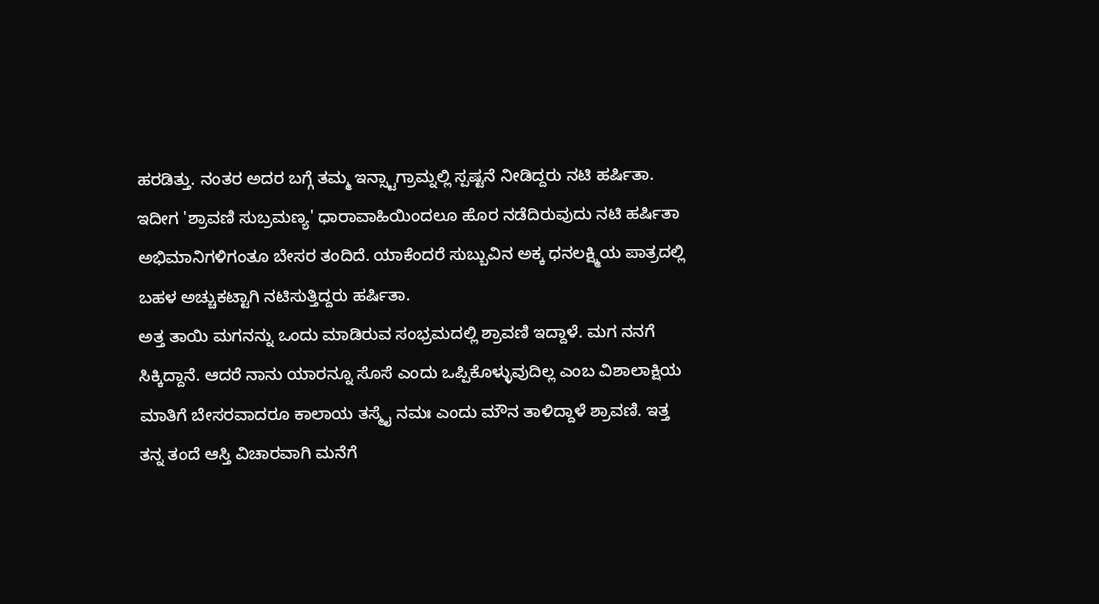ಹರಡಿತ್ತು. ನಂತರ ಅದರ ಬಗ್ಗೆ ತಮ್ಮ ಇನ್ಸ್ಟಾಗ್ರಾಮ್ನಲ್ಲಿ ಸ್ಪಷ್ಟನೆ ನೀಡಿದ್ದರು ನಟಿ ಹರ್ಷಿತಾ. ಇದೀಗ 'ಶ್ರಾವಣಿ ಸುಬ್ರಮಣ್ಯ' ಧಾರಾವಾಹಿಯಿಂದಲೂ ಹೊರ ನಡೆದಿರುವುದು ನಟಿ ಹರ್ಷಿತಾ ಅಭಿಮಾನಿಗಳಿಗಂತೂ ಬೇಸರ ತಂದಿದೆ. ಯಾಕೆಂದರೆ ಸುಬ್ಬುವಿನ ಅಕ್ಕ ಧನಲಕ್ಷ್ಮಿಯ ಪಾತ್ರದಲ್ಲಿ ಬಹಳ ಅಚ್ಚುಕಟ್ಟಾಗಿ ನಟಿಸುತ್ತಿದ್ದರು ಹರ್ಷಿತಾ.
ಅತ್ತ ತಾಯಿ ಮಗನನ್ನು ಒಂದು ಮಾಡಿರುವ ಸಂಭ್ರಮದಲ್ಲಿ ಶ್ರಾವಣಿ ಇದ್ದಾಳೆ. ಮಗ ನನಗೆ ಸಿಕ್ಕಿದ್ದಾನೆ. ಆದರೆ ನಾನು ಯಾರನ್ನೂ ಸೊಸೆ ಎಂದು ಒಪ್ಪಿಕೊಳ್ಳುವುದಿಲ್ಲ ಎಂಬ ವಿಶಾಲಾಕ್ಷಿಯ ಮಾತಿಗೆ ಬೇಸರವಾದರೂ ಕಾಲಾಯ ತಸ್ಮೈ ನಮಃ ಎಂದು ಮೌನ ತಾಳಿದ್ದಾಳೆ ಶ್ರಾವಣಿ. ಇತ್ತ ತನ್ನ ತಂದೆ ಆಸ್ತಿ ವಿಚಾರವಾಗಿ ಮನೆಗೆ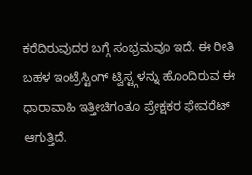ಕರೆದಿರುವುದರ ಬಗ್ಗೆ ಸಂಭ್ರಮವೂ ಇದೆ. ಈ ರೀತಿ ಬಹಳ ಇಂಟ್ರೆಸ್ಟಿಂಗ್ ಟ್ವಿಸ್ಟ್ಗಳನ್ನು ಹೊಂದಿರುವ ಈ ಧಾರಾವಾಹಿ ಇತ್ತೀಚಿಗಂತೂ ಪ್ರೇಕ್ಷಕರ ಫೇವರೆಟ್ ಆಗುತ್ತಿದೆ.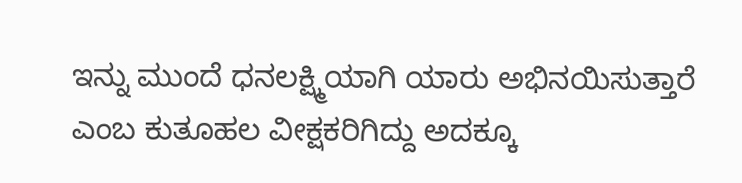ಇನ್ನು ಮುಂದೆ ಧನಲಕ್ಷ್ಮಿಯಾಗಿ ಯಾರು ಅಭಿನಯಿಸುತ್ತಾರೆ ಎಂಬ ಕುತೂಹಲ ವೀಕ್ಷಕರಿಗಿದ್ದು ಅದಕ್ಕೂ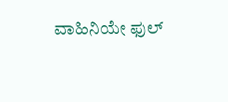ವಾಹಿನಿಯೇ ಫುಲ್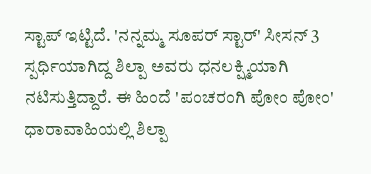ಸ್ಟಾಪ್ ಇಟ್ಟಿದೆ. 'ನನ್ನಮ್ಮ ಸೂಪರ್ ಸ್ಟಾರ್' ಸೀಸನ್ 3 ಸ್ಪರ್ಧಿಯಾಗಿದ್ದ ಶಿಲ್ಪಾ ಅವರು ಧನಲಕ್ಷ್ಮಿಯಾಗಿ ನಟಿಸುತ್ತಿದ್ದಾರೆ. ಈ ಹಿಂದೆ 'ಪಂಚರಂಗಿ ಪೋಂ ಪೋಂ' ಧಾರಾವಾಹಿಯಲ್ಲಿ ಶಿಲ್ಪಾ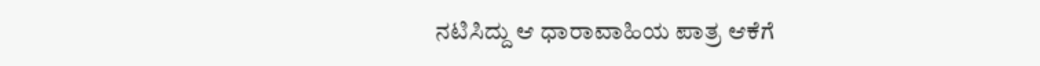ನಟಿಸಿದ್ದು ಆ ಧಾರಾವಾಹಿಯ ಪಾತ್ರ ಆಕೆಗೆ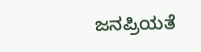ಜನಪ್ರಿಯತೆ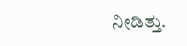ನೀಡಿತ್ತು.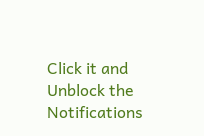Click it and Unblock the Notifications